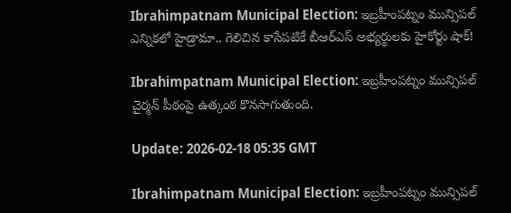Ibrahimpatnam Municipal Election: ఇబ్రహీంపట్నం మున్సిపల్ ఎన్నికలో హైడ్రామా.. గెలిచిన కాసేపటికే బీఆర్ఎస్ అభ్యర్థులకు హైకోర్టు షాక్!

Ibrahimpatnam Municipal Election: ఇబ్రహీంపట్నం మున్సిపల్‌ చైర్మన్‌ పీఠంపై ఉత్కంఠ కొనసాగుతుంది.

Update: 2026-02-18 05:35 GMT

Ibrahimpatnam Municipal Election: ఇబ్రహీంపట్నం మున్సిపల్‌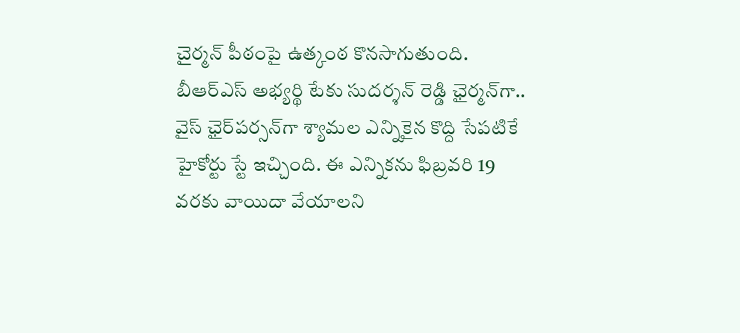చైర్మన్‌ పీఠంపై ఉత్కంఠ కొనసాగుతుంది. బీఆర్‌ఎస్‌ అభ్యర్థి టేకు సుదర్శన్ రెడ్డి ఛైర్మన్‌గా.. వైస్‌ ఛైర్‌పర్సన్‌గా శ్యామల ఎన్నికైన కొద్ది సేపటికే హైకోర్టు స్టే ఇచ్చింది. ఈ ఎన్నికను ఫిబ్రవరి 19 వరకు వాయిదా వేయాలని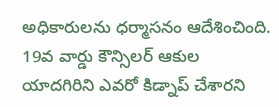అధికారులను ధర్మాసనం ఆదేశించింది. 19వ వార్డు కౌన్సిలర్ ఆకుల యాదగిరిని ఎవరో కిడ్నాప్ చేశారని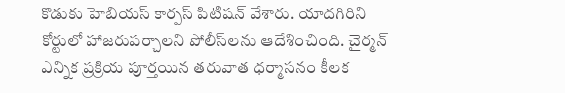కొడుకు హెబియస్ కార్పస్ పిటిషన్ వేశారు. యాదగిరిని కోర్టులో హాజరుపర్చాలని పోలీస్‌లను ఆదేశించింది. చైర్మన్‌ ఎన్నిక ప్రక్రియ పూర్తయిన తరువాత ధర్మాసనం కీలక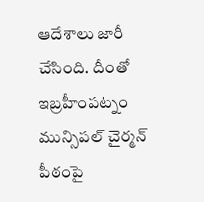ఆదేశాలు జారీ చేసింది. దీంతో ఇబ్రహీంపట్నం మున్సిపల్‌ చైర్మన్‌ పీఠంపై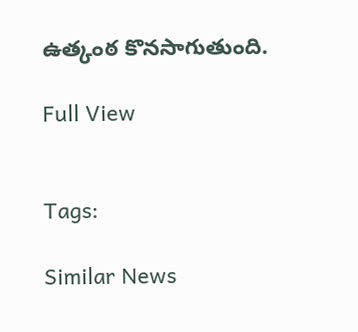ఉత్కంఠ కొనసాగుతుంది.

Full View


Tags:

Similar News